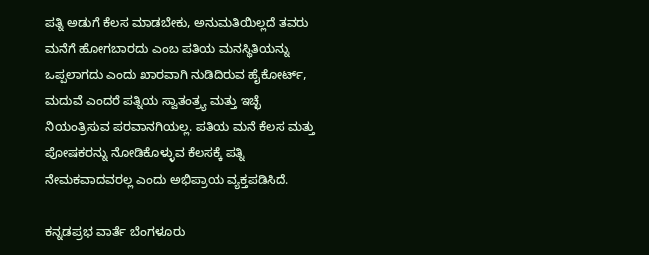ಪತ್ನಿ ಅಡುಗೆ ಕೆಲಸ ಮಾಡಬೇಕು, ಅನುಮತಿಯಿಲ್ಲದೆ ತವರು ಮನೆಗೆ ಹೋಗಬಾರದು ಎಂಬ ಪತಿಯ ಮನಸ್ಥಿತಿಯನ್ನು ಒಪ್ಪಲಾಗದು ಎಂದು ಖಾರವಾಗಿ ನುಡಿದಿರುವ ಹೈಕೋರ್ಟ್, ಮದುವೆ ಎಂದರೆ ಪತ್ನಿಯ ಸ್ವಾತಂತ್ರ್ಯ ಮತ್ತು ಇಚ್ಛೆ ನಿಯಂತ್ರಿಸುವ ಪರವಾನಗಿಯಲ್ಲ. ಪತಿಯ ಮನೆ ಕೆಲಸ ಮತ್ತು ಪೋಷಕರನ್ನು ನೋಡಿಕೊಳ್ಳುವ ಕೆಲಸಕ್ಕೆ ಪತ್ನಿ ನೇಮಕವಾದವರಲ್ಲ ಎಂದು ಅಭಿಪ್ರಾಯ ವ್ಯಕ್ತಪಡಿಸಿದೆ.

ಕನ್ನಡಪ್ರಭ ವಾರ್ತೆ ಬೆಂಗಳೂರು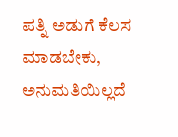ಪತ್ನಿ ಅಡುಗೆ ಕೆಲಸ ಮಾಡಬೇಕು, ಅನುಮತಿಯಿಲ್ಲದೆ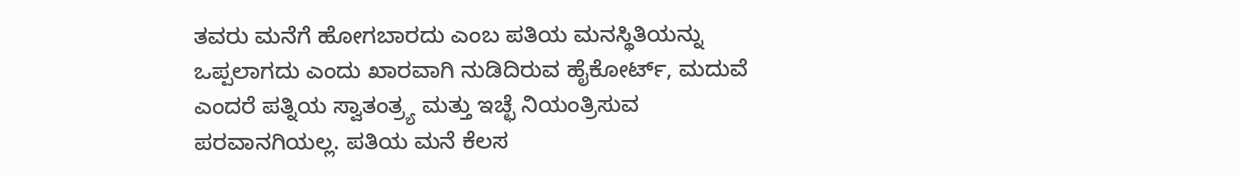ತವರು ಮನೆಗೆ ಹೋಗಬಾರದು ಎಂಬ ಪತಿಯ ಮನಸ್ಥಿತಿಯನ್ನು ಒಪ್ಪಲಾಗದು ಎಂದು ಖಾರವಾಗಿ ನುಡಿದಿರುವ ಹೈಕೋರ್ಟ್, ಮದುವೆ ಎಂದರೆ ಪತ್ನಿಯ ಸ್ವಾತಂತ್ರ್ಯ ಮತ್ತು ಇಚ್ಛೆ ನಿಯಂತ್ರಿಸುವ ಪರವಾನಗಿಯಲ್ಲ. ಪತಿಯ ಮನೆ ಕೆಲಸ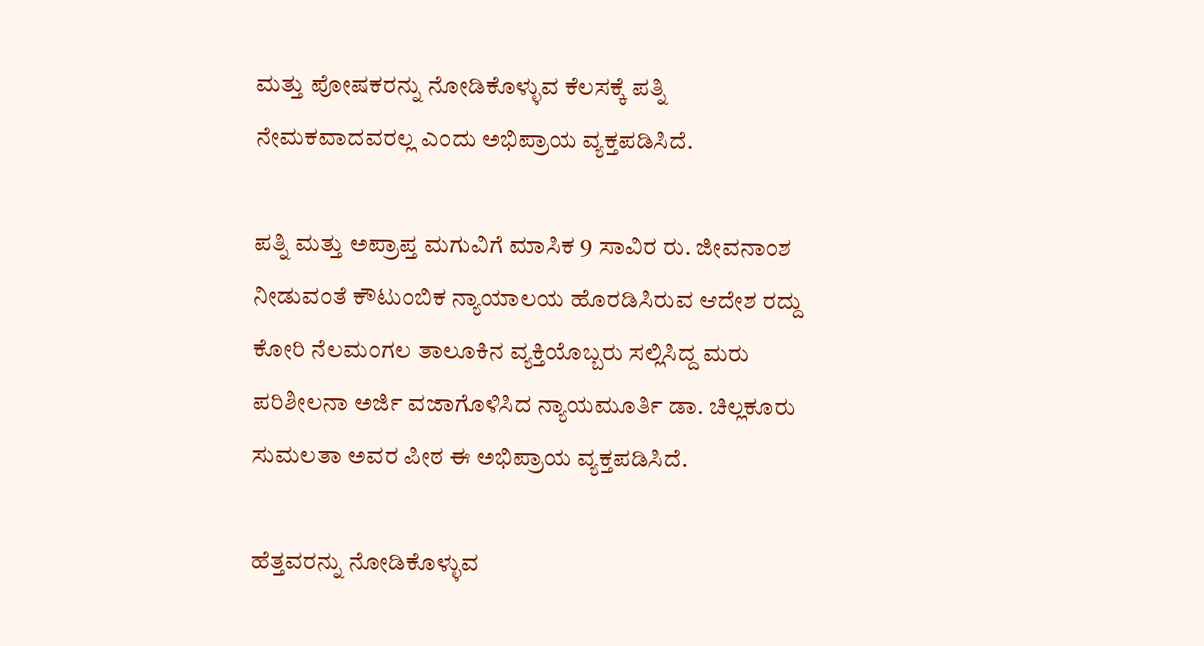ಮತ್ತು ಪೋಷಕರನ್ನು ನೋಡಿಕೊಳ್ಳುವ ಕೆಲಸಕ್ಕೆ ಪತ್ನಿ ನೇಮಕವಾದವರಲ್ಲ ಎಂದು ಅಭಿಪ್ರಾಯ ವ್ಯಕ್ತಪಡಿಸಿದೆ.

ಪತ್ನಿ ಮತ್ತು ಅಪ್ರಾಪ್ತ ಮಗುವಿಗೆ ಮಾಸಿಕ 9 ಸಾವಿರ ರು. ಜೀವನಾಂಶ ನೀಡುವಂತೆ ಕೌಟುಂಬಿಕ ನ್ಯಾಯಾಲಯ ಹೊರಡಿಸಿರುವ ಆದೇಶ ರದ್ದು ಕೋರಿ ನೆಲಮಂಗಲ ತಾಲೂಕಿನ ವ್ಯಕ್ತಿಯೊಬ್ಬರು ಸಲ್ಲಿಸಿದ್ದ ಮರು ಪರಿಶೀಲನಾ ಅರ್ಜಿ ವಜಾಗೊಳಿಸಿದ ನ್ಯಾಯಮೂರ್ತಿ ಡಾ. ಚಿಲ್ಲಕೂರು ಸುಮಲತಾ ಅವರ ಪೀಠ ಈ ಅಭಿಪ್ರಾಯ ವ್ಯಕ್ತಪಡಿಸಿದೆ.

ಹೆತ್ತವರನ್ನು ನೋಡಿಕೊಳ್ಳುವ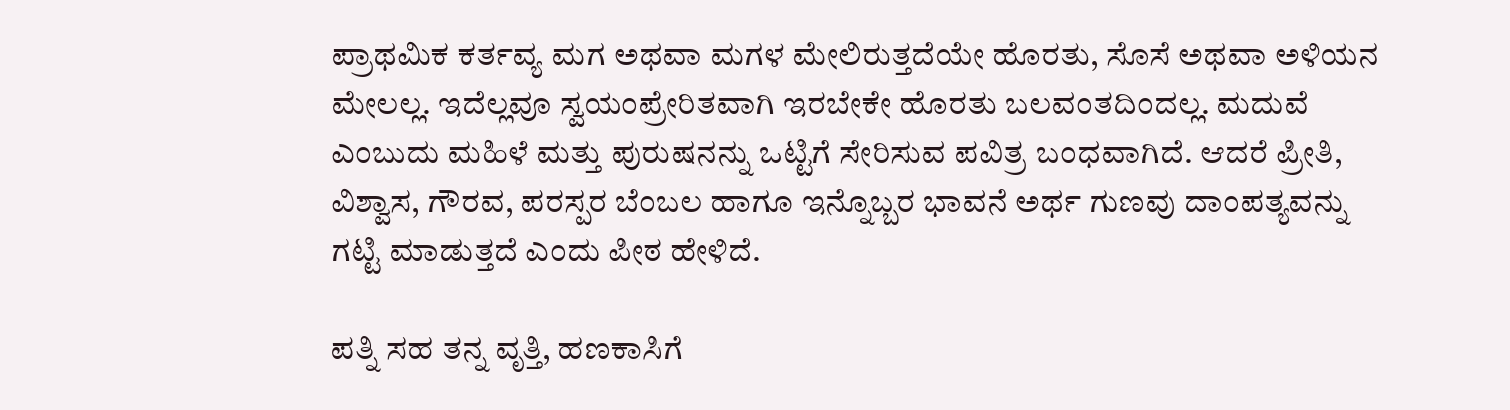ಪ್ರಾಥಮಿಕ ಕರ್ತವ್ಯ ಮಗ ಅಥವಾ ಮಗಳ ಮೇಲಿರುತ್ತದೆಯೇ ಹೊರತು, ಸೊಸೆ ಅಥವಾ ಅಳಿಯನ ಮೇಲಲ್ಲ. ಇದೆಲ್ಲವೂ ಸ್ವಯಂಪ್ರೇರಿತವಾಗಿ ಇರಬೇಕೇ ಹೊರತು ಬಲವಂತದಿಂದಲ್ಲ. ಮದುವೆ ಎಂಬುದು ಮಹಿಳೆ ಮತ್ತು ಪುರುಷನನ್ನು ಒಟ್ಟಿಗೆ ಸೇರಿಸುವ ಪವಿತ್ರ ಬಂಧವಾಗಿದೆ. ಆದರೆ ಪ್ರೀತಿ, ವಿಶ್ವಾಸ, ಗೌರವ, ಪರಸ್ಪರ ಬೆಂಬಲ ಹಾಗೂ ಇನ್ನೊಬ್ಬರ ಭಾವನೆ ಅರ್ಥ ಗುಣವು ದಾಂಪತ್ಯವನ್ನು ಗಟ್ಟಿ ಮಾಡುತ್ತದೆ ಎಂದು ಪೀಠ ಹೇಳಿದೆ.

ಪತ್ನಿ ಸಹ ತನ್ನ ವೃತ್ತಿ, ಹಣಕಾಸಿಗೆ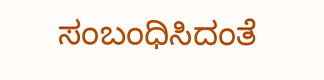ಸಂಬಂಧಿಸಿದಂತೆ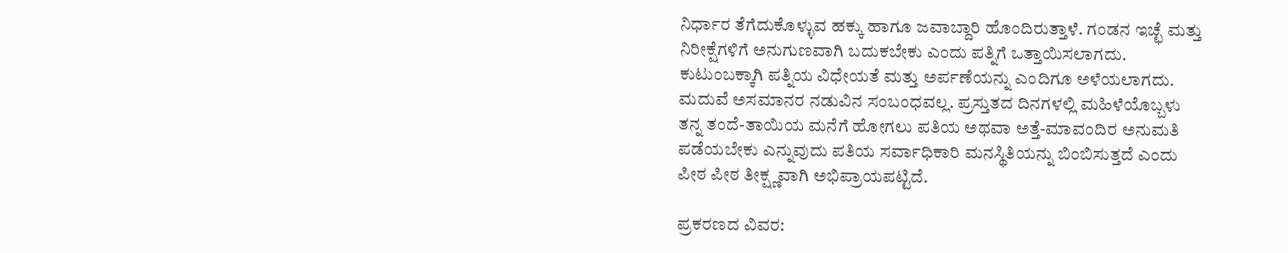ನಿರ್ಧಾರ ತೆಗೆದುಕೊಳ್ಳುವ ಹಕ್ಕು ಹಾಗೂ ಜವಾಬ್ದಾರಿ ಹೊಂದಿರುತ್ತಾಳೆ. ಗಂಡನ ಇಚ್ಛೆ ಮತ್ತು ನಿರೀಕ್ಷೆಗಳಿಗೆ ಅನುಗುಣವಾಗಿ ಬದುಕಬೇಕು ಎಂದು ಪತ್ನಿಗೆ ಒತ್ತಾಯಿಸಲಾಗದು. ಕುಟುಂಬಕ್ಕಾಗಿ ಪತ್ನಿಯ ವಿಧೇಯತೆ ಮತ್ತು ಅರ್ಪಣೆಯನ್ನು ಎಂದಿಗೂ ಅಳೆಯಲಾಗದು. ಮದುವೆ ಅಸಮಾನರ ನಡುವಿನ ಸಂಬಂಧವಲ್ಲ. ಪ್ರಸ್ತುತದ ದಿನಗಳಲ್ಲಿ ಮಹಿಳೆಯೊಬ್ಬಳು ತನ್ನ ತಂದೆ-ತಾಯಿಯ ಮನೆಗೆ ಹೋಗಲು ಪತಿಯ ಅಥವಾ ಅತ್ತೆ-ಮಾವಂದಿರ ಅನುಮತಿ ಪಡೆಯಬೇಕು ಎನ್ನುವುದು ಪತಿಯ ಸರ್ವಾಧಿಕಾರಿ ಮನಸ್ಥಿತಿಯನ್ನು ಬಿಂಬಿಸುತ್ತದೆ ಎಂದು ಪೀಠ ಪೀಠ ತೀಕ್ಷ್ಣವಾಗಿ ಅಭಿಪ್ರಾಯಪಟ್ಟಿದೆ.

ಪ್ರಕರಣದ ವಿವರ: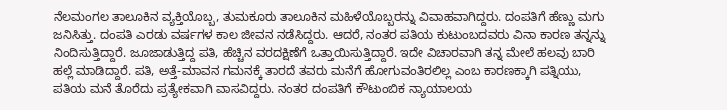ನೆಲಮಂಗಲ ತಾಲೂಕಿನ ವ್ಯಕ್ತಿಯೊಬ್ಬ, ತುಮಕೂರು ತಾಲೂಕಿನ ಮಹಿಳೆಯೊಬ್ಬರನ್ನು ವಿವಾಹವಾಗಿದ್ದರು. ದಂಪತಿಗೆ ಹೆಣ್ಣು ಮಗು ಜನಿಸಿತ್ತು. ದಂಪತಿ ಎರಡು ವರ್ಷಗಳ ಕಾಲ ಜೀವನ ನಡೆಸಿದ್ದರು. ಆದರೆ, ನಂತರ ಪತಿಯ ಕುಟುಂಬದವರು ವಿನಾ ಕಾರಣ ತನ್ನನ್ನು ನಿಂದಿಸುತ್ತಿದ್ದಾರೆ. ಜೂಜಾಡುತ್ತಿದ್ದ ಪತಿ, ಹೆಚ್ಚಿನ ವರದಕ್ಷಿಣೆಗೆ ಒತ್ತಾಯಿಸುತ್ತಿದ್ದಾರೆ. ಇದೇ ವಿಚಾರವಾಗಿ ತನ್ನ ಮೇಲೆ ಹಲವು ಬಾರಿ ಹಲ್ಲೆ ಮಾಡಿದ್ದಾರೆ. ಪತಿ, ಅತ್ತೆ-ಮಾವನ ಗಮನಕ್ಕೆ ತಾರದೆ ತವರು ಮನೆಗೆ ಹೋಗುವಂತಿರಲಿಲ್ಲ ಎಂಬ ಕಾರಣಕ್ಕಾಗಿ ಪತ್ನಿಯು, ಪತಿಯ ಮನೆ ತೊರೆದು ಪ್ರತ್ಯೇಕವಾಗಿ ವಾಸವಿದ್ದರು. ನಂತರ ದಂಪತಿಗೆ ಕೌಟುಂಬಿಕ ನ್ಯಾಯಾಲಯ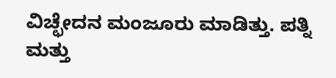ವಿಚ್ಛೇದನ ಮಂಜೂರು ಮಾಡಿತ್ತು. ಪತ್ನಿ ಮತ್ತು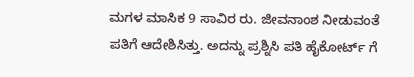ಮಗಳ ಮಾಸಿಕ 9 ಸಾವಿರ ರು. ಜೀವನಾಂಶ ನೀಡುವಂತೆ ಪತಿಗೆ ಆದೇಶಿಸಿತ್ತು. ಅದನ್ನು ಪ್ರಶ್ನಿಸಿ ಪತಿ ಹೈಕೋರ್ಟ್ ಗೆ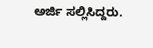ಅರ್ಜಿ ಸಲ್ಲಿಸಿದ್ದರು.